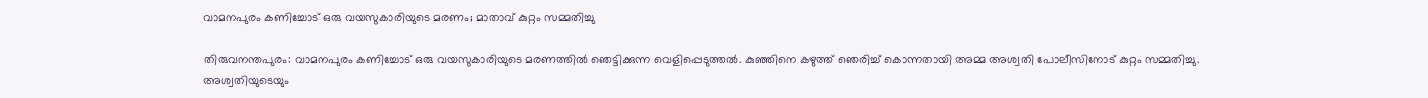വാമനപുരം കണിച്ചോട് ഒരു വയസുകാരിയുടെ മരണം; മാതാവ് കുറ്റം സമ്മതിച്ചു

തിരുവനന്തപുരം: വാമനപുരം കണിച്ചോട് ഒരു വയസുകാരിയുടെ മരണത്തിൽ ഞെട്ടിക്കുന്ന വെളിപ്പെടുത്തൽ. കുഞ്ഞിനെ കഴുത്ത് ഞെരിച്ച് കൊന്നതായി അമ്മ അശ്വതി പോലീസിനോട് കുറ്റം സമ്മതിച്ചു. അശ്വതിയുടെയും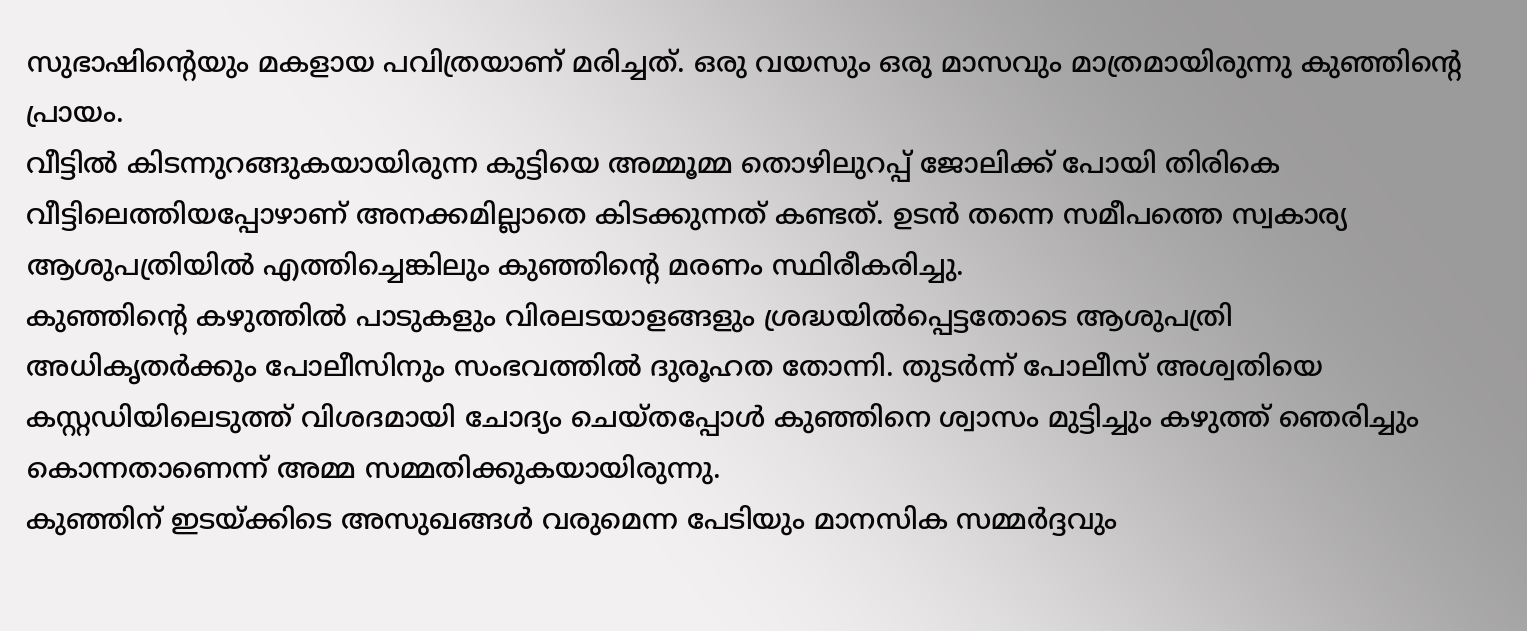സുഭാഷിന്റെയും മകളായ പവിത്രയാണ് മരിച്ചത്. ഒരു വയസും ഒരു മാസവും മാത്രമായിരുന്നു കുഞ്ഞിന്റെ പ്രായം.
വീട്ടിൽ കിടന്നുറങ്ങുകയായിരുന്ന കുട്ടിയെ അമ്മൂമ്മ തൊഴിലുറപ്പ് ജോലിക്ക് പോയി തിരികെ വീട്ടിലെത്തിയപ്പോഴാണ് അനക്കമില്ലാതെ കിടക്കുന്നത് കണ്ടത്. ഉടൻ തന്നെ സമീപത്തെ സ്വകാര്യ ആശുപത്രിയിൽ എത്തിച്ചെങ്കിലും കുഞ്ഞിന്റെ മരണം സ്ഥിരീകരിച്ചു.
കുഞ്ഞിന്റെ കഴുത്തിൽ പാടുകളും വിരലടയാളങ്ങളും ശ്രദ്ധയിൽപ്പെട്ടതോടെ ആശുപത്രി അധികൃതർക്കും പോലീസിനും സംഭവത്തിൽ ദുരൂഹത തോന്നി. തുടർന്ന് പോലീസ് അശ്വതിയെ കസ്റ്റഡിയിലെടുത്ത് വിശദമായി ചോദ്യം ചെയ്തപ്പോൾ കുഞ്ഞിനെ ശ്വാസം മുട്ടിച്ചും കഴുത്ത് ഞെരിച്ചും കൊന്നതാണെന്ന് അമ്മ സമ്മതിക്കുകയായിരുന്നു.
കുഞ്ഞിന് ഇടയ്ക്കിടെ അസുഖങ്ങൾ വരുമെന്ന പേടിയും മാനസിക സമ്മർദ്ദവും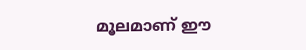മൂലമാണ് ഈ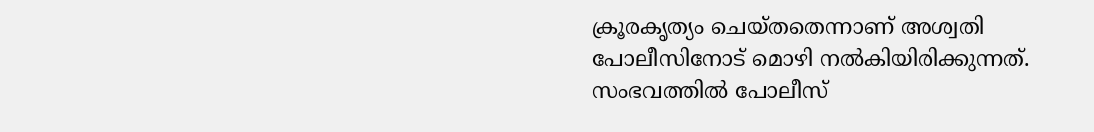ക്രൂരകൃത്യം ചെയ്തതെന്നാണ് അശ്വതി പോലീസിനോട് മൊഴി നൽകിയിരിക്കുന്നത്. സംഭവത്തിൽ പോലീസ്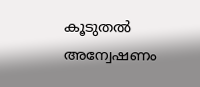കൂടുതൽ അന്വേഷണം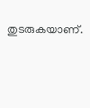തുടരുകയാണ്.